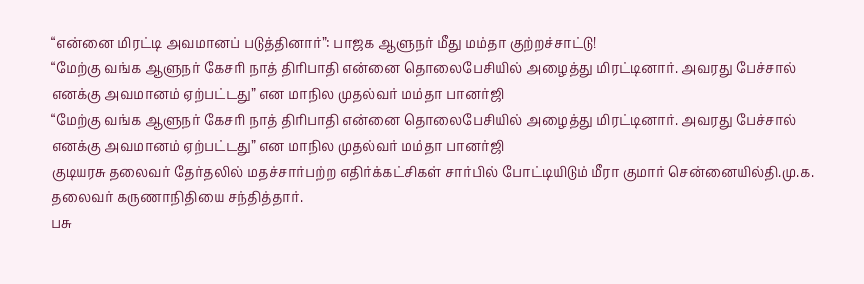“என்னை மிரட்டி அவமானப் படுத்தினார்”: பாஜக ஆளுநர் மீது மம்தா குற்றச்சாட்டு!
“மேற்கு வங்க ஆளுநர் கேசரி நாத் திரிபாதி என்னை தொலைபேசியில் அழைத்து மிரட்டினார். அவரது பேச்சால் எனக்கு அவமானம் ஏற்பட்டது” என மாநில முதல்வர் மம்தா பானர்ஜி
“மேற்கு வங்க ஆளுநர் கேசரி நாத் திரிபாதி என்னை தொலைபேசியில் அழைத்து மிரட்டினார். அவரது பேச்சால் எனக்கு அவமானம் ஏற்பட்டது” என மாநில முதல்வர் மம்தா பானர்ஜி
குடியரசு தலைவர் தேர்தலில் மதச்சார்பற்ற எதிர்க்கட்சிகள் சார்பில் போட்டியிடும் மீரா குமார் சென்னையில்தி.மு.க. தலைவர் கருணாநிதியை சந்தித்தார்.
பசு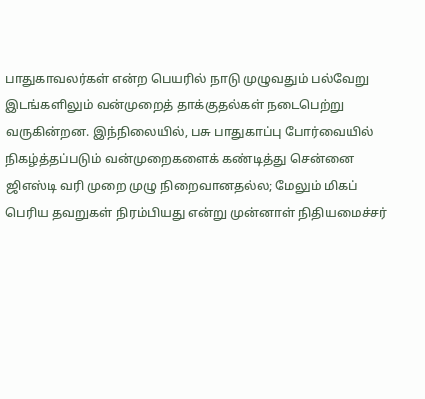பாதுகாவலர்கள் என்ற பெயரில் நாடு முழுவதும் பல்வேறு இடங்களிலும் வன்முறைத் தாக்குதல்கள் நடைபெற்று வருகின்றன. இந்நிலையில், பசு பாதுகாப்பு போர்வையில் நிகழ்த்தப்படும் வன்முறைகளைக் கண்டித்து சென்னை
ஜிஎஸ்டி வரி முறை முழு நிறைவானதல்ல; மேலும் மிகப் பெரிய தவறுகள் நிரம்பியது என்று முன்னாள் நிதியமைச்சர்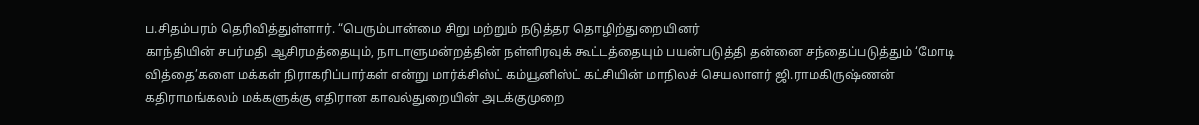ப.சிதம்பரம் தெரிவித்துள்ளார். “பெரும்பான்மை சிறு மற்றும் நடுத்தர தொழிற்துறையினர்
காந்தியின் சபர்மதி ஆசிரமத்தையும், நாடாளுமன்றத்தின் நள்ளிரவுக் கூட்டத்தையும் பயன்படுத்தி தன்னை சந்தைப்படுத்தும் ‘மோடி வித்தை’களை மக்கள் நிராகரிப்பார்கள் என்று மார்க்சிஸ்ட் கம்யூனிஸ்ட் கட்சியின் மாநிலச் செயலாளர் ஜி.ராமகிருஷ்ணன்
கதிராமங்கலம் மக்களுக்கு எதிரான காவல்துறையின் அடக்குமுறை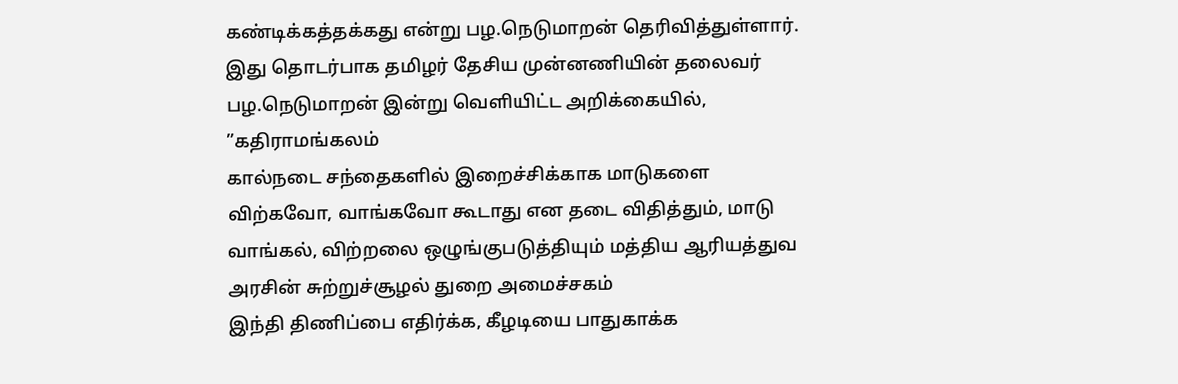கண்டிக்கத்தக்கது என்று பழ.நெடுமாறன் தெரிவித்துள்ளார். இது தொடர்பாக தமிழர் தேசிய முன்னணியின் தலைவர் பழ.நெடுமாறன் இன்று வெளியிட்ட அறிக்கையில், ”கதிராமங்கலம்
கால்நடை சந்தைகளில் இறைச்சிக்காக மாடுகளை விற்கவோ, வாங்கவோ கூடாது என தடை விதித்தும், மாடு வாங்கல், விற்றலை ஒழுங்குபடுத்தியும் மத்திய ஆரியத்துவ அரசின் சுற்றுச்சூழல் துறை அமைச்சகம்
இந்தி திணிப்பை எதிர்க்க, கீழடியை பாதுகாக்க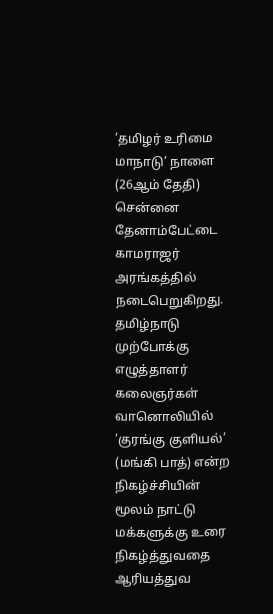‘தமிழர் உரிமை மாநாடு’ நாளை (26ஆம் தேதி) சென்னை தேனாம்பேட்டை காமராஜர் அரங்கத்தில் நடைபெறுகிறது. தமிழ்நாடு முற்போக்கு எழுத்தாளர் கலைஞர்கள்
வானொலியில் ‘குரங்கு குளியல்’ (மங்கி பாத்) என்ற நிகழ்ச்சியின் மூலம் நாட்டு மக்களுக்கு உரை நிகழ்த்துவதை ஆரியத்துவ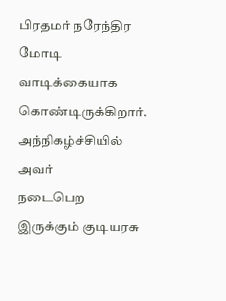பிரதமர் நரேந்திர மோடி வாடிக்கையாக கொண்டிருக்கிறார். அந்நிகழ்ச்சியில் அவர்
நடைபெற இருக்கும் குடியரசு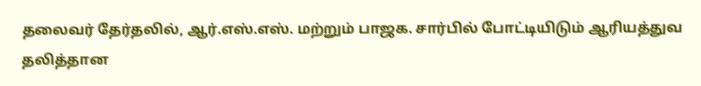தலைவர் தேர்தலில், ஆர்.எஸ்.எஸ். மற்றும் பாஜக. சார்பில் போட்டியிடும் ஆரியத்துவ தலித்தான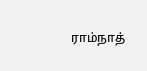ராம்நாத்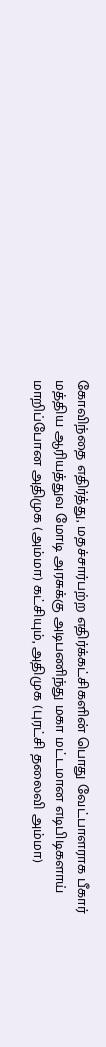கோவிந்தை எதிர்த்து, மதச்சார்பற்ற எதிர்க்கட்சிகளின் பொது வேட்பாளராக பீகார்
மத்திய ஆரியத்துவ மோடி அரசுக்கு அடிபணிந்து மகா மட்டமான எடிபிடிகளாய் மாறிப்போன அதிமுக (அம்மா) கட்சியும், அதிமுக (புரட்சி தலைவி அம்மா)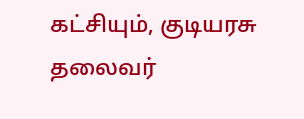கட்சியும், குடியரசு தலைவர்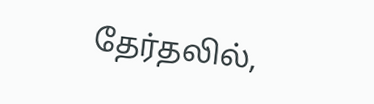தேர்தலில்,